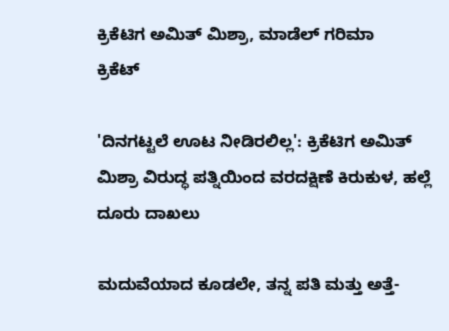ಕ್ರಿಕೆಟಿಗ ಅಮಿತ್ ಮಿಶ್ರಾ, ಮಾಡೆಲ್ ಗರಿಮಾ
ಕ್ರಿಕೆಟ್

'ದಿನಗಟ್ಟಲೆ ಊಟ ನೀಡಿರಲಿಲ್ಲ': ಕ್ರಿಕೆಟಿಗ ಅಮಿತ್ ಮಿಶ್ರಾ ವಿರುದ್ಧ ಪತ್ನಿಯಿಂದ ವರದಕ್ಷಿಣೆ ಕಿರುಕುಳ, ಹಲ್ಲೆ ದೂರು ದಾಖಲು

ಮದುವೆಯಾದ ಕೂಡಲೇ, ತನ್ನ ಪತಿ ಮತ್ತು ಅತ್ತೆ-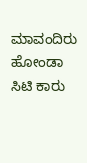ಮಾವಂದಿರು ಹೋಂಡಾ ಸಿಟಿ ಕಾರು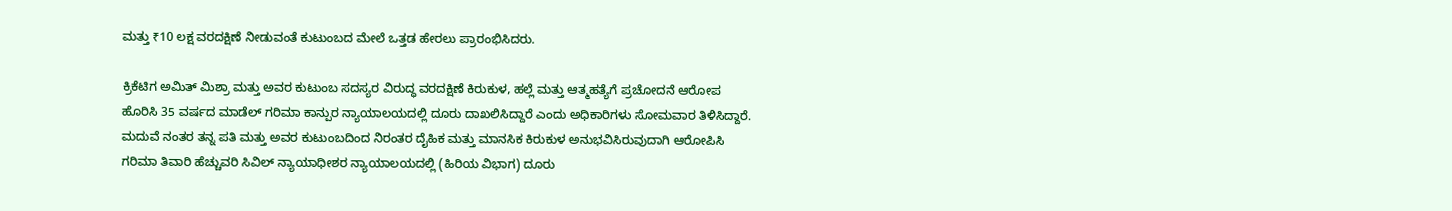ಮತ್ತು ₹10 ಲಕ್ಷ ವರದಕ್ಷಿಣೆ ನೀಡುವಂತೆ ಕುಟುಂಬದ ಮೇಲೆ ಒತ್ತಡ ಹೇರಲು ಪ್ರಾರಂಭಿಸಿದರು.

ಕ್ರಿಕೆಟಿಗ ಅಮಿತ್ ಮಿಶ್ರಾ ಮತ್ತು ಅವರ ಕುಟುಂಬ ಸದಸ್ಯರ ವಿರುದ್ಧ ವರದಕ್ಷಿಣೆ ಕಿರುಕುಳ, ಹಲ್ಲೆ ಮತ್ತು ಆತ್ಮಹತ್ಯೆಗೆ ಪ್ರಚೋದನೆ ಆರೋಪ ಹೊರಿಸಿ 35 ವರ್ಷದ ಮಾಡೆಲ್ ಗರಿಮಾ ಕಾನ್ಪುರ ನ್ಯಾಯಾಲಯದಲ್ಲಿ ದೂರು ದಾಖಲಿಸಿದ್ದಾರೆ ಎಂದು ಅಧಿಕಾರಿಗಳು ಸೋಮವಾರ ತಿಳಿಸಿದ್ದಾರೆ. ಮದುವೆ ನಂತರ ತನ್ನ ಪತಿ ಮತ್ತು ಅವರ ಕುಟುಂಬದಿಂದ ನಿರಂತರ ದೈಹಿಕ ಮತ್ತು ಮಾನಸಿಕ ಕಿರುಕುಳ ಅನುಭವಿಸಿರುವುದಾಗಿ ಆರೋಪಿಸಿ ಗರಿಮಾ ತಿವಾರಿ ಹೆಚ್ಚುವರಿ ಸಿವಿಲ್ ನ್ಯಾಯಾಧೀಶರ ನ್ಯಾಯಾಲಯದಲ್ಲಿ (ಹಿರಿಯ ವಿಭಾಗ) ದೂರು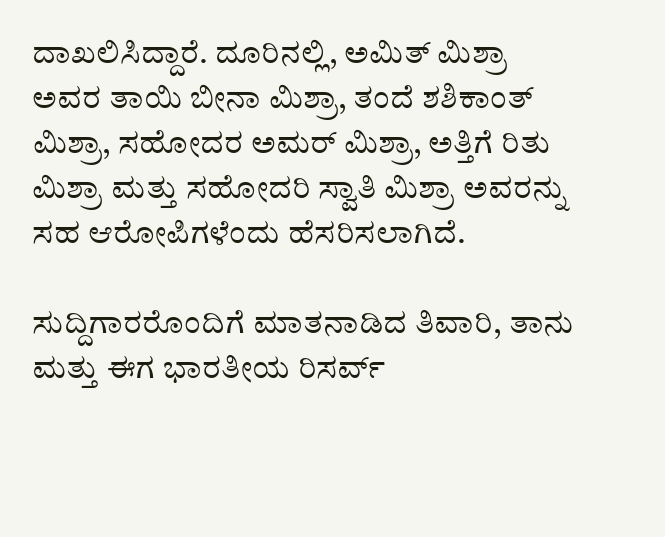ದಾಖಲಿಸಿದ್ದಾರೆ. ದೂರಿನಲ್ಲಿ, ಅಮಿತ್ ಮಿಶ್ರಾ ಅವರ ತಾಯಿ ಬೀನಾ ಮಿಶ್ರಾ, ತಂದೆ ಶಶಿಕಾಂತ್ ಮಿಶ್ರಾ, ಸಹೋದರ ಅಮರ್ ಮಿಶ್ರಾ, ಅತ್ತಿಗೆ ರಿತು ಮಿಶ್ರಾ ಮತ್ತು ಸಹೋದರಿ ಸ್ವಾತಿ ಮಿಶ್ರಾ ಅವರನ್ನು ಸಹ ಆರೋಪಿಗಳೆಂದು ಹೆಸರಿಸಲಾಗಿದೆ.

ಸುದ್ದಿಗಾರರೊಂದಿಗೆ ಮಾತನಾಡಿದ ತಿವಾರಿ, ತಾನು ಮತ್ತು ಈಗ ಭಾರತೀಯ ರಿಸರ್ವ್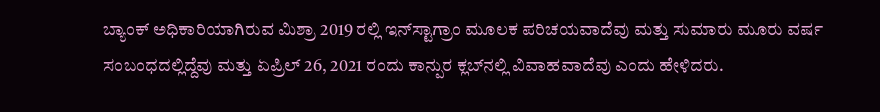ಬ್ಯಾಂಕ್ ಅಧಿಕಾರಿಯಾಗಿರುವ ಮಿಶ್ರಾ 2019 ರಲ್ಲಿ ಇನ್‌ಸ್ಟಾಗ್ರಾಂ ಮೂಲಕ ಪರಿಚಯವಾದೆವು ಮತ್ತು ಸುಮಾರು ಮೂರು ವರ್ಷ ಸಂಬಂಧದಲ್ಲಿದ್ದೆವು ಮತ್ತು ಏಪ್ರಿಲ್ 26, 2021 ರಂದು ಕಾನ್ಪುರ ಕ್ಲಬ್‌ನಲ್ಲಿ ವಿವಾಹವಾದೆವು ಎಂದು ಹೇಳಿದರು.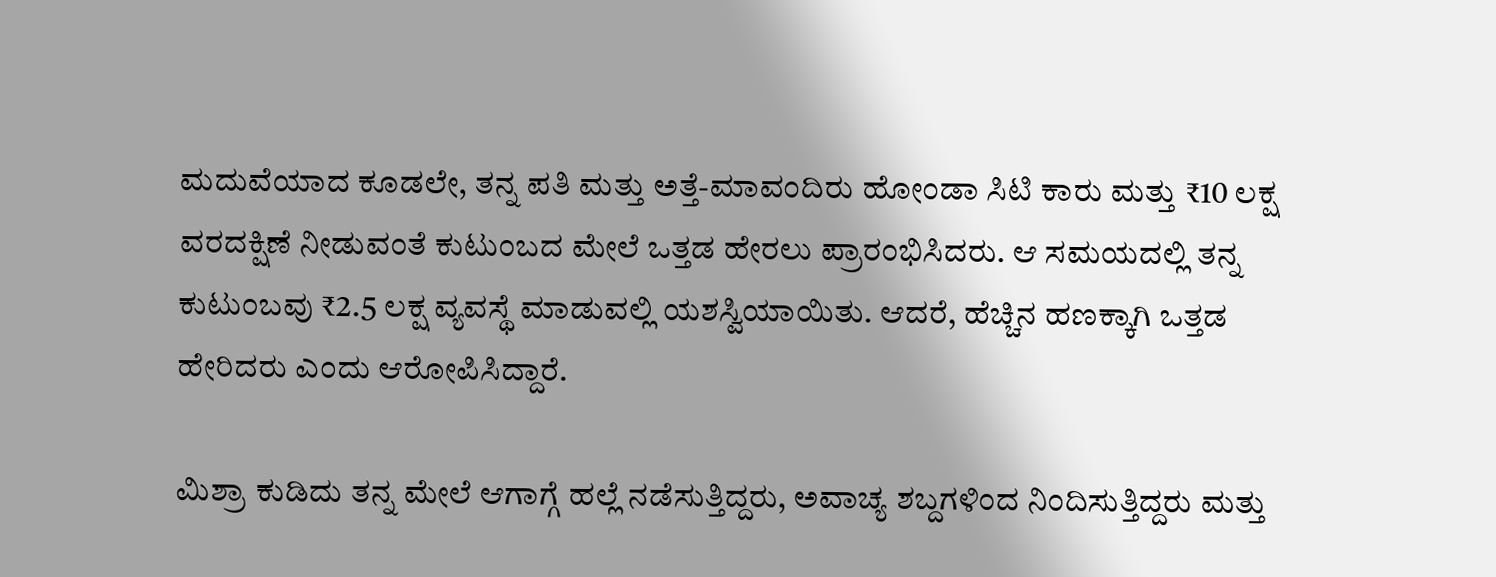ಮದುವೆಯಾದ ಕೂಡಲೇ, ತನ್ನ ಪತಿ ಮತ್ತು ಅತ್ತೆ-ಮಾವಂದಿರು ಹೋಂಡಾ ಸಿಟಿ ಕಾರು ಮತ್ತು ₹10 ಲಕ್ಷ ವರದಕ್ಷಿಣೆ ನೀಡುವಂತೆ ಕುಟುಂಬದ ಮೇಲೆ ಒತ್ತಡ ಹೇರಲು ಪ್ರಾರಂಭಿಸಿದರು. ಆ ಸಮಯದಲ್ಲಿ ತನ್ನ ಕುಟುಂಬವು ₹2.5 ಲಕ್ಷ ವ್ಯವಸ್ಥೆ ಮಾಡುವಲ್ಲಿ ಯಶಸ್ವಿಯಾಯಿತು. ಆದರೆ, ಹೆಚ್ಚಿನ ಹಣಕ್ಕಾಗಿ ಒತ್ತಡ ಹೇರಿದರು ಎಂದು ಆರೋಪಿಸಿದ್ದಾರೆ.

ಮಿಶ್ರಾ ಕುಡಿದು ತನ್ನ ಮೇಲೆ ಆಗಾಗ್ಗೆ ಹಲ್ಲೆ ನಡೆಸುತ್ತಿದ್ದರು, ಅವಾಚ್ಯ ಶಬ್ದಗಳಿಂದ ನಿಂದಿಸುತ್ತಿದ್ದರು ಮತ್ತು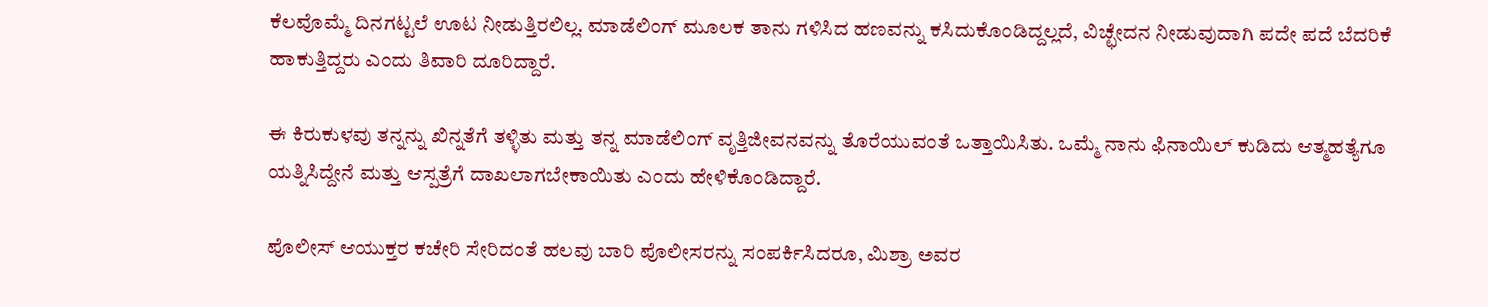ಕೆಲವೊಮ್ಮೆ ದಿನಗಟ್ಟಲೆ ಊಟ ನೀಡುತ್ತಿರಲಿಲ್ಲ. ಮಾಡೆಲಿಂಗ್ ಮೂಲಕ ತಾನು ಗಳಿಸಿದ ಹಣವನ್ನು ಕಸಿದುಕೊಂಡಿದ್ದಲ್ಲದೆ, ವಿಚ್ಛೇದನ ನೀಡುವುದಾಗಿ ಪದೇ ಪದೆ ಬೆದರಿಕೆ ಹಾಕುತ್ತಿದ್ದರು ಎಂದು ತಿವಾರಿ ದೂರಿದ್ದಾರೆ.

ಈ ಕಿರುಕುಳವು ತನ್ನನ್ನು ಖಿನ್ನತೆಗೆ ತಳ್ಳಿತು ಮತ್ತು ತನ್ನ ಮಾಡೆಲಿಂಗ್ ವೃತ್ತಿಜೀವನವನ್ನು ತೊರೆಯುವಂತೆ ಒತ್ತಾಯಿಸಿತು. ಒಮ್ಮೆ ನಾನು ಫಿನಾಯಿಲ್ ಕುಡಿದು ಆತ್ಮಹತ್ಯೆಗೂ ಯತ್ನಿಸಿದ್ದೇನೆ ಮತ್ತು ಆಸ್ಪತ್ರೆಗೆ ದಾಖಲಾಗಬೇಕಾಯಿತು ಎಂದು ಹೇಳಿಕೊಂಡಿದ್ದಾರೆ.

ಪೊಲೀಸ್ ಆಯುಕ್ತರ ಕಚೇರಿ ಸೇರಿದಂತೆ ಹಲವು ಬಾರಿ ಪೊಲೀಸರನ್ನು ಸಂಪರ್ಕಿಸಿದರೂ, ಮಿಶ್ರಾ ಅವರ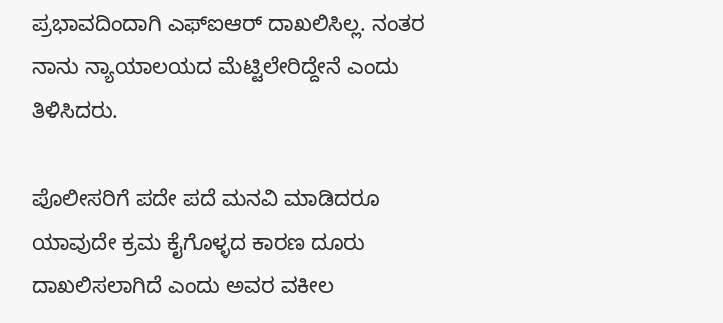ಪ್ರಭಾವದಿಂದಾಗಿ ಎಫ್‌ಐಆರ್ ದಾಖಲಿಸಿಲ್ಲ. ನಂತರ ನಾನು ನ್ಯಾಯಾಲಯದ ಮೆಟ್ಟಿಲೇರಿದ್ದೇನೆ ಎಂದು ತಿಳಿಸಿದರು.

ಪೊಲೀಸರಿಗೆ ಪದೇ ಪದೆ ಮನವಿ ಮಾಡಿದರೂ ಯಾವುದೇ ಕ್ರಮ ಕೈಗೊಳ್ಳದ ಕಾರಣ ದೂರು ದಾಖಲಿಸಲಾಗಿದೆ ಎಂದು ಅವರ ವಕೀಲ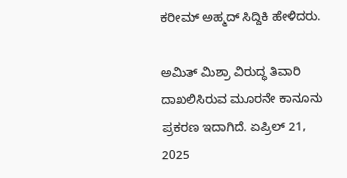ಕರೀಮ್ ಅಹ್ಮದ್ ಸಿದ್ದಿಕಿ ಹೇಳಿದರು.

ಅಮಿತ್ ಮಿಶ್ರಾ ವಿರುದ್ಧ ತಿವಾರಿ ದಾಖಲಿಸಿರುವ ಮೂರನೇ ಕಾನೂನು ಪ್ರಕರಣ ಇದಾಗಿದೆ. ಏಪ್ರಿಲ್ 21, 2025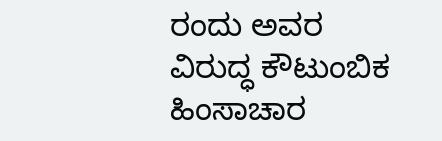ರಂದು ಅವರ ವಿರುದ್ಧ ಕೌಟುಂಬಿಕ ಹಿಂಸಾಚಾರ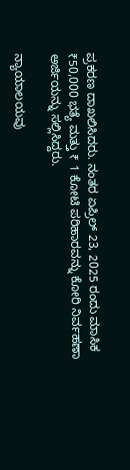ಪ್ರಕರಣ ದಾಖಲಿಸಿದರು. ನಂತರ ಏಪ್ರಿಲ್ 23, 2025 ರಂದು ಮಾಸಿಕ ₹50,000 ಭತ್ಯೆ ಮತ್ತು ₹ 1 ಕೋಟಿ ಪರಿಹಾರವನ್ನು ಕೋರಿ ನಿರ್ವಹಣಾ ಅರ್ಜಿಯನ್ನು ಸಲ್ಲಿಸಿದ್ದರು.

ನ್ಯಾಯಾಲಯವು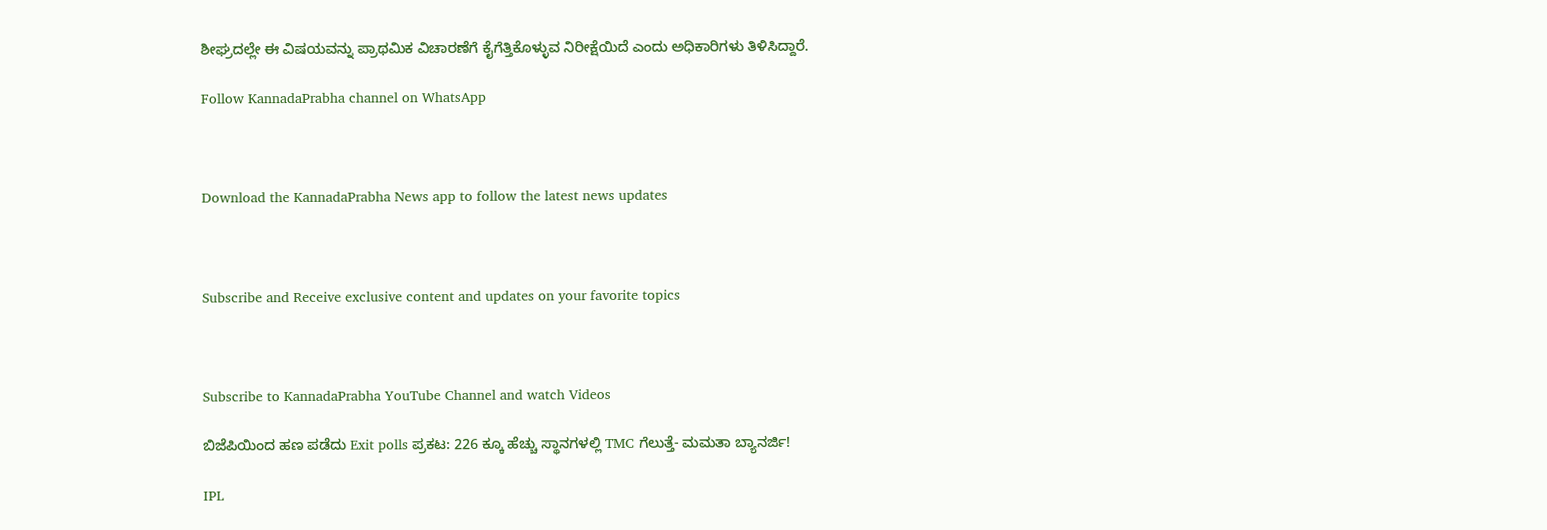ಶೀಘ್ರದಲ್ಲೇ ಈ ವಿಷಯವನ್ನು ಪ್ರಾಥಮಿಕ ವಿಚಾರಣೆಗೆ ಕೈಗೆತ್ತಿಕೊಳ್ಳುವ ನಿರೀಕ್ಷೆಯಿದೆ ಎಂದು ಅಧಿಕಾರಿಗಳು ತಿಳಿಸಿದ್ದಾರೆ.

Follow KannadaPrabha channel on WhatsApp



Download the KannadaPrabha News app to follow the latest news updates



Subscribe and Receive exclusive content and updates on your favorite topics



Subscribe to KannadaPrabha YouTube Channel and watch Videos

ಬಿಜೆಪಿಯಿಂದ ಹಣ ಪಡೆದು Exit polls ಪ್ರಕಟ: 226 ಕ್ಕೂ ಹೆಚ್ಚು ಸ್ಥಾನಗಳಲ್ಲಿ TMC ಗೆಲುತ್ತೆ- ಮಮತಾ ಬ್ಯಾನರ್ಜಿ!

IPL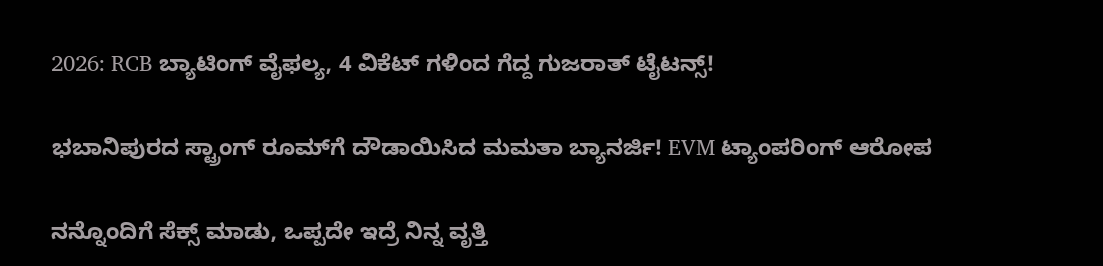2026: RCB ಬ್ಯಾಟಿಂಗ್ ವೈಫಲ್ಯ, 4 ವಿಕೆಟ್ ಗಳಿಂದ ಗೆದ್ದ ಗುಜರಾತ್ ಟೈಟನ್ಸ್!

ಭಬಾನಿಪುರದ ಸ್ಟ್ರಾಂಗ್ ರೂಮ್‌ಗೆ ದೌಡಾಯಿಸಿದ ಮಮತಾ ಬ್ಯಾನರ್ಜಿ! EVM ಟ್ಯಾಂಪರಿಂಗ್ ಆರೋಪ

ನನ್ನೊಂದಿಗೆ ಸೆಕ್ಸ್ ಮಾಡು, ಒಪ್ಪದೇ ಇದ್ರೆ ನಿನ್ನ ವೃತ್ತಿ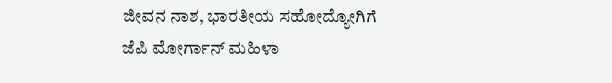ಜೀವನ ನಾಶ, ಭಾರತೀಯ ಸಹೋದ್ಯೋಗಿಗೆ ಜೆಪಿ ಮೋರ್ಗಾನ್ ಮಹಿಳಾ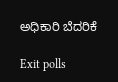ಅಧಿಕಾರಿ ಬೆದರಿಕೆ

Exit polls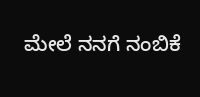ಮೇಲೆ ನನಗೆ ನಂಬಿಕೆ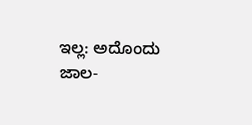ಇಲ್ಲ: ಅದೊಂದು ಜಾಲ-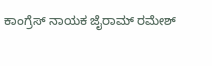ಕಾಂಗ್ರೆಸ್ ನಾಯಕ ಜೈರಾಮ್ ರಮೇಶ್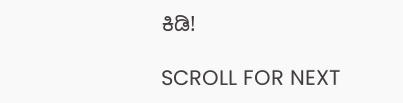ಕಿಡಿ!

SCROLL FOR NEXT